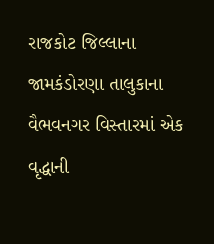રાજકોટ જિલ્લાના જામકંડોરણા તાલુકાના વૈભવનગર વિસ્તારમાં એક વૃદ્ધાની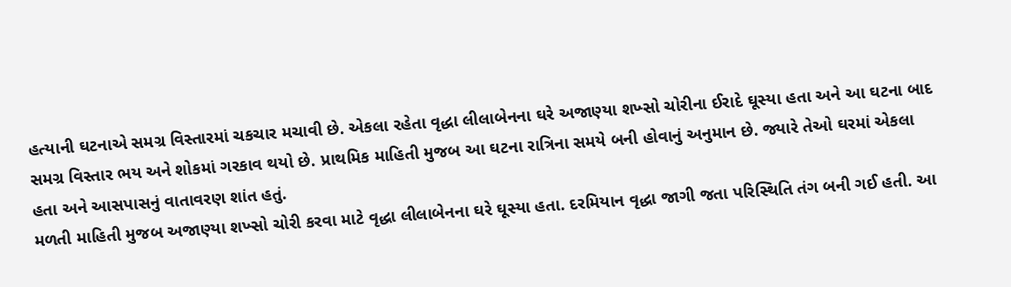હત્યાની ઘટનાએ સમગ્ર વિસ્તારમાં ચકચાર મચાવી છે. એકલા રહેતા વૃદ્ધા લીલાબેનના ઘરે અજાણ્યા શખ્સો ચોરીના ઈરાદે ઘૂસ્યા હતા અને આ ઘટના બાદ સમગ્ર વિસ્તાર ભય અને શોકમાં ગરકાવ થયો છે. પ્રાથમિક માહિતી મુજબ આ ઘટના રાત્રિના સમયે બની હોવાનું અનુમાન છે. જ્યારે તેઓ ઘરમાં એકલા હતા અને આસપાસનું વાતાવરણ શાંત હતું.
મળતી માહિતી મુજબ અજાણ્યા શખ્સો ચોરી કરવા માટે વૃદ્ધા લીલાબેનના ઘરે ઘૂસ્યા હતા. દરમિયાન વૃદ્ધા જાગી જતા પરિસ્થિતિ તંગ બની ગઈ હતી. આ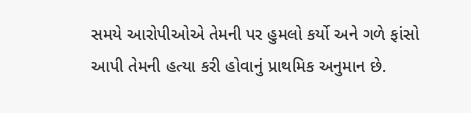સમયે આરોપીઓએ તેમની પર હુમલો કર્યો અને ગળે ફાંસો આપી તેમની હત્યા કરી હોવાનું પ્રાથમિક અનુમાન છે.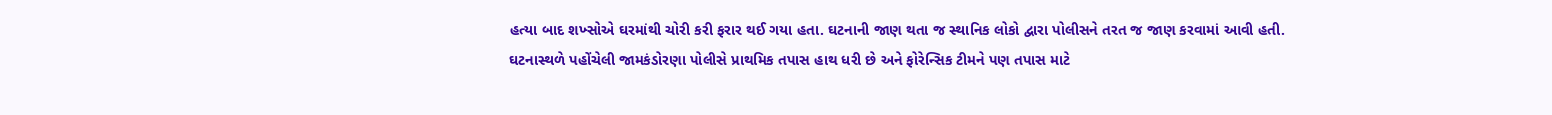હત્યા બાદ શખ્સોએ ઘરમાંથી ચોરી કરી ફરાર થઈ ગયા હતા. ઘટનાની જાણ થતા જ સ્થાનિક લોકો દ્વારા પોલીસને તરત જ જાણ કરવામાં આવી હતી.
ઘટનાસ્થળે પહોંચેલી જામકંડોરણા પોલીસે પ્રાથમિક તપાસ હાથ ધરી છે અને ફોરેન્સિક ટીમને પણ તપાસ માટે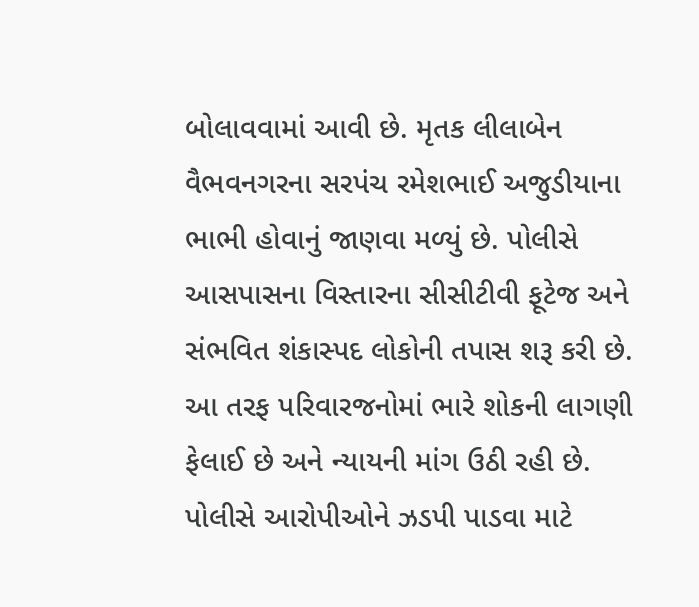બોલાવવામાં આવી છે. મૃતક લીલાબેન વૈભવનગરના સરપંચ રમેશભાઈ અજુડીયાના ભાભી હોવાનું જાણવા મળ્યું છે. પોલીસે આસપાસના વિસ્તારના સીસીટીવી ફૂટેજ અને સંભવિત શંકાસ્પદ લોકોની તપાસ શરૂ કરી છે. આ તરફ પરિવારજનોમાં ભારે શોકની લાગણી ફેલાઈ છે અને ન્યાયની માંગ ઉઠી રહી છે. પોલીસે આરોપીઓને ઝડપી પાડવા માટે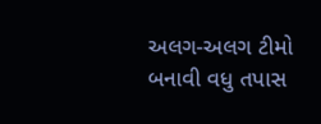અલગ-અલગ ટીમો બનાવી વધુ તપાસ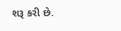શરૂ કરી છે.